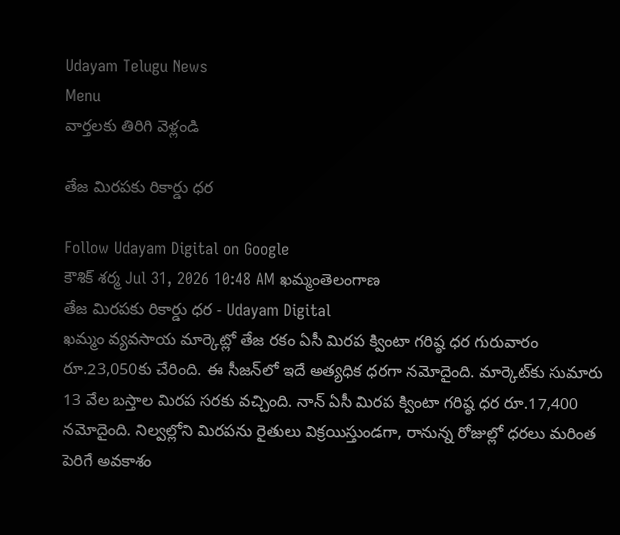Udayam Telugu News
Menu
వార్తలకు తిరిగి వెళ్లండి

తేజ మిరపకు రికార్డు ధర

Follow Udayam Digital on Google
కౌశిక్ శర్మ Jul 31, 2026 10:48 AM ఖమ్మంతెలంగాణ
తేజ మిరపకు రికార్డు ధర - Udayam Digital
ఖమ్మం వ్యవసాయ మార్కెట్లో తేజ రకం ఏసీ మిరప క్వింటా గరిష్ఠ ధర గురువారం రూ.23,050కు చేరింది. ఈ సీజన్‌లో ఇదే అత్యధిక ధరగా నమోదైంది. మార్కెట్‌కు సుమారు 13 వేల బస్తాల మిరప సరకు వచ్చింది. నాన్‌ ఏసీ మిరప క్వింటా గరిష్ఠ ధర రూ.17,400 నమోదైంది. నిల్వల్లోని మిరపను రైతులు విక్రయిస్తుండగా, రానున్న రోజుల్లో ధరలు మరింత పెరిగే అవకాశం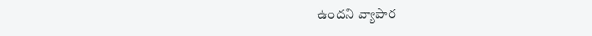ఉందని వ్యాపార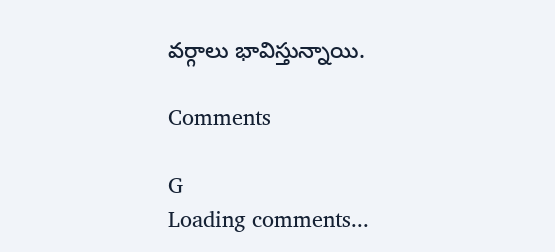వర్గాలు భావిస్తున్నాయి.

Comments

G
Loading comments...